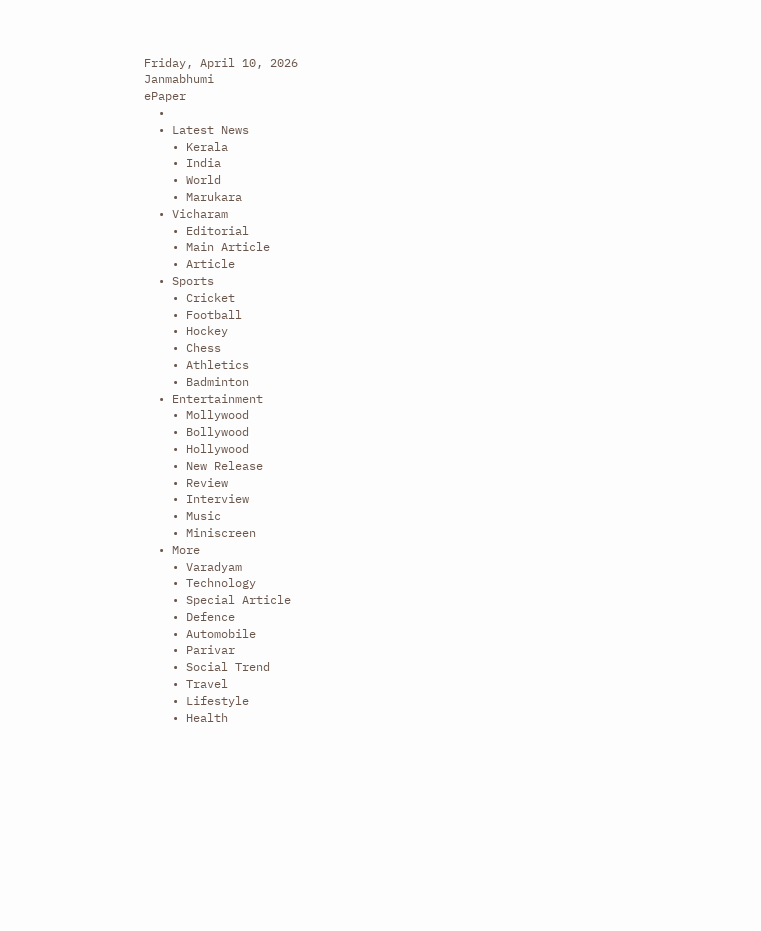Friday, April 10, 2026
Janmabhumi
ePaper
  •
  • Latest News
    • Kerala
    • India
    • World
    • Marukara
  • Vicharam
    • Editorial
    • Main Article
    • Article
  • Sports
    • Cricket
    • Football
    • Hockey
    • Chess
    • Athletics
    • Badminton
  • Entertainment
    • Mollywood
    • Bollywood
    • Hollywood
    • New Release
    • Review
    • Interview
    • Music
    • Miniscreen
  • More
    • Varadyam
    • Technology
    • Special Article
    • Defence
    • Automobile
    • Parivar
    • Social Trend
    • Travel
    • Lifestyle
    • Health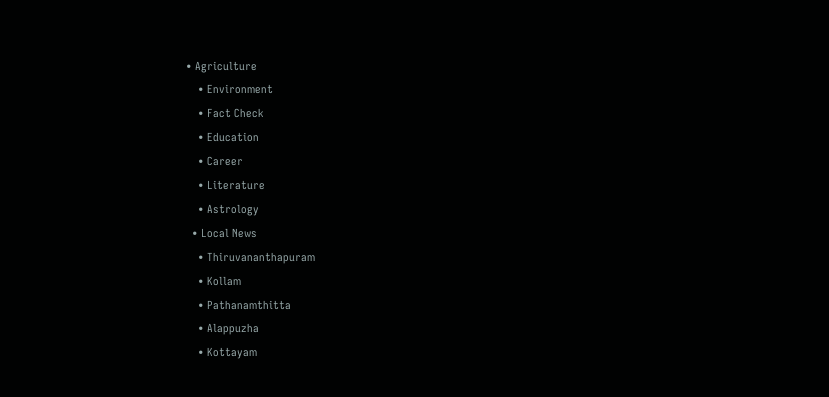• Agriculture
    • Environment
    • Fact Check
    • Education
    • Career
    • Literature
    • Astrology
  • Local News
    • Thiruvananthapuram
    • Kollam
    • Pathanamthitta
    • Alappuzha
    • Kottayam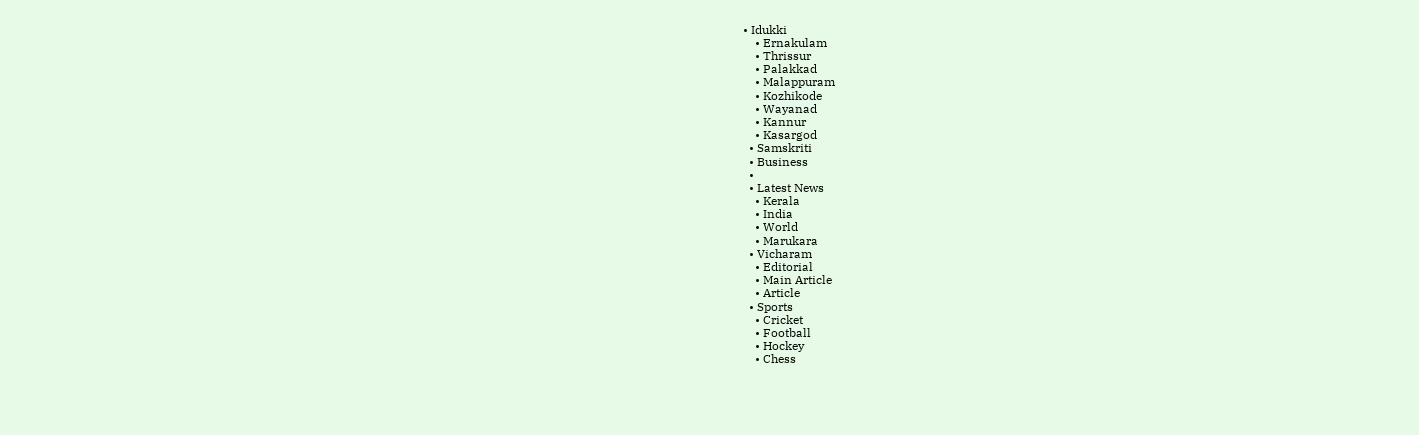• Idukki
    • Ernakulam
    • Thrissur
    • Palakkad
    • Malappuram
    • Kozhikode
    • Wayanad
    • Kannur
    • Kasargod
  • Samskriti
  • Business
  •
  • Latest News
    • Kerala
    • India
    • World
    • Marukara
  • Vicharam
    • Editorial
    • Main Article
    • Article
  • Sports
    • Cricket
    • Football
    • Hockey
    • Chess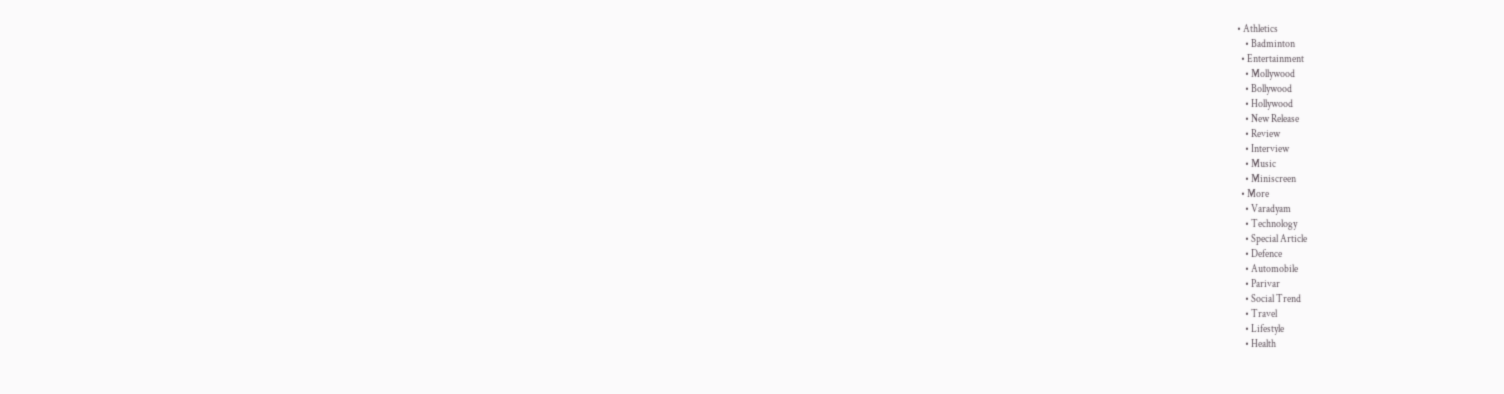• Athletics
    • Badminton
  • Entertainment
    • Mollywood
    • Bollywood
    • Hollywood
    • New Release
    • Review
    • Interview
    • Music
    • Miniscreen
  • More
    • Varadyam
    • Technology
    • Special Article
    • Defence
    • Automobile
    • Parivar
    • Social Trend
    • Travel
    • Lifestyle
    • Health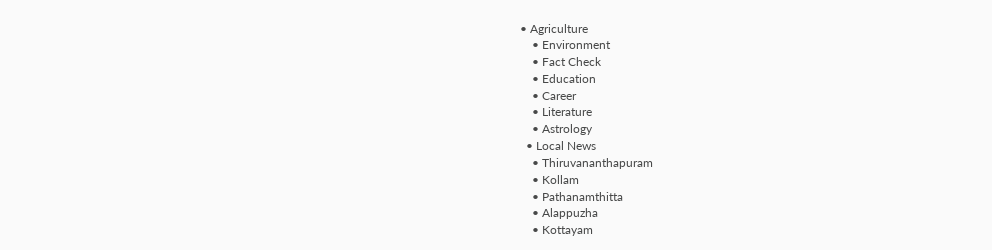• Agriculture
    • Environment
    • Fact Check
    • Education
    • Career
    • Literature
    • Astrology
  • Local News
    • Thiruvananthapuram
    • Kollam
    • Pathanamthitta
    • Alappuzha
    • Kottayam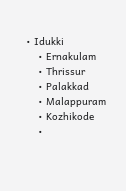• Idukki
    • Ernakulam
    • Thrissur
    • Palakkad
    • Malappuram
    • Kozhikode
    •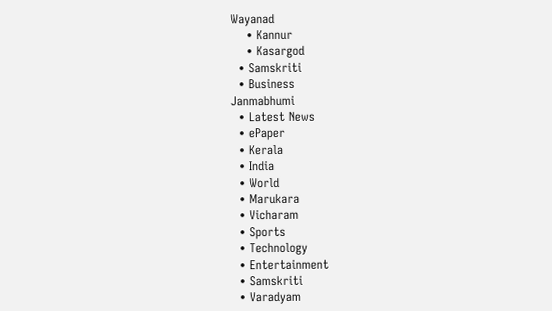Wayanad
    • Kannur
    • Kasargod
  • Samskriti
  • Business
Janmabhumi
  • Latest News
  • ePaper
  • Kerala
  • India
  • World
  • Marukara
  • Vicharam
  • Sports
  • Technology
  • Entertainment
  • Samskriti
  • Varadyam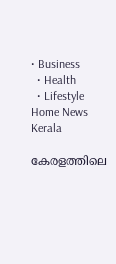• Business
  • Health
  • Lifestyle
Home News Kerala

കേരളത്തിലെ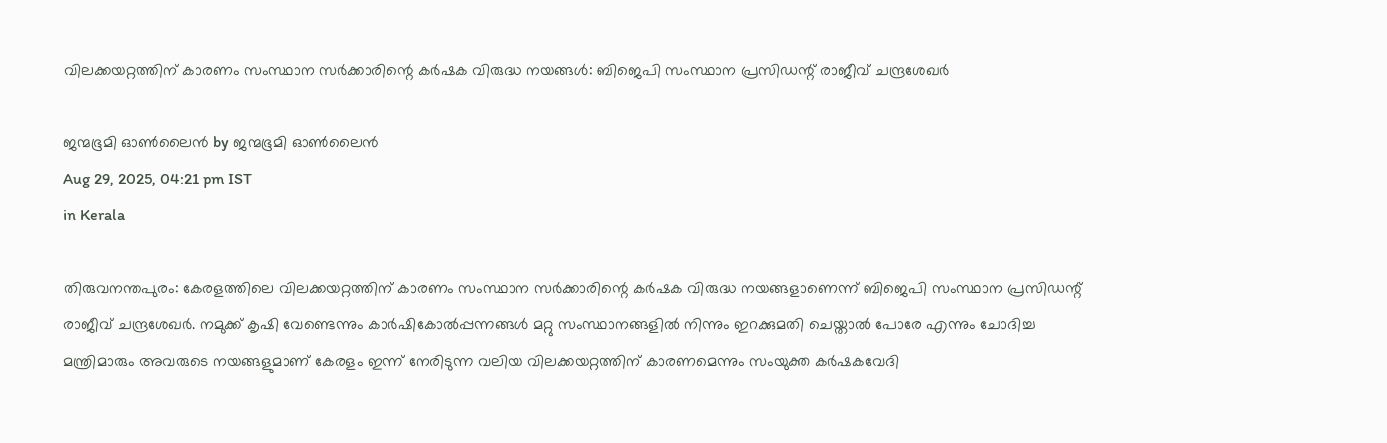വിലക്കയറ്റത്തിന് കാരണം സംസ്ഥാന സർക്കാരിന്റെ കർഷക വിരുദ്ധ നയങ്ങൾ: ബിജെപി സംസ്ഥാന പ്രസിഡന്റ് രാജീവ് ചന്ദ്രശേഖർ

ജന്മഭൂമി ഓണ്‍ലൈന്‍ by ജന്മഭൂമി ഓണ്‍ലൈന്‍
Aug 29, 2025, 04:21 pm IST
in Kerala

തിരുവനന്തപുരം: കേരളത്തിലെ വിലക്കയറ്റത്തിന് കാരണം സംസ്ഥാന സർക്കാരിന്റെ കർഷക വിരുദ്ധ നയങ്ങളാണെന്ന് ബിജെപി സംസ്ഥാന പ്രസിഡന്റ് രാജീവ് ചന്ദ്രശേഖർ. നമുക്ക് കൃഷി വേണ്ടെന്നും കാർഷികോൽപ്പന്നങ്ങൾ മറ്റു സംസ്ഥാനങ്ങളിൽ നിന്നും ഇറക്കുമതി ചെയ്താൽ പോരേ എന്നും ചോദിച്ച മന്ത്രിമാരും അവരുടെ നയങ്ങളുമാണ് കേരളം ഇന്ന് നേരിടുന്ന വലിയ വിലക്കയറ്റത്തിന് കാരണമെന്നും സംയുക്ത കർഷകവേദി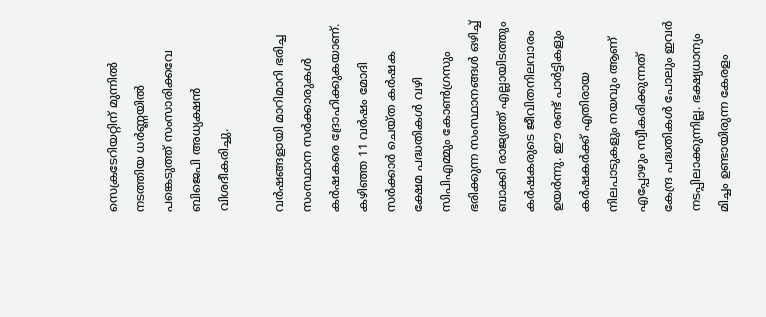സെക്രടേറിയറ്റിന് മുന്നിൽ നടത്തിയ ധർണ്ണയിൽ പങ്കെടുത്ത് സംസാരിക്കവേ ബിജെപി അധ്യക്ഷൻ വിശദീകരിച്ചു.

വർഷങ്ങളായി മാറിമാറി ഭരിച്ച സംസ്ഥാന സർക്കാരുകൾ കർഷകരെ ദ്രോഹിക്കുകയാണ്. കഴിഞ്ഞ 11 വർഷം മോദി സർക്കാർ ചെയ്ത കർഷക ക്ഷേമ പദ്ധതികൾ വഴി സിപിഎമ്മും കോൺഗ്രസും ഭരിക്കുന്ന സംസ്ഥാനങ്ങൾ ഒഴിച്ച് ബാക്കി രാജ്യത്ത് എല്ലായിടത്തും കർഷകരുടെ ജീവിതനിലവാരം ഉയർന്നു. ഈ രണ്ട് പാർട്ടികളും കർഷകർക്ക് എതിരായ നിലപാടുകളും നയവും ആണ് എപ്പോഴും സ്വീകരിക്കുന്നത് കേന്ദ്ര പദ്ധതികൾ പോലും ഇവർ നടപ്പിലാക്കുന്നില്ല. ഭക്ഷ്യധാന്യം മിച്ചം ഉണ്ടായിരുന്ന കേരളം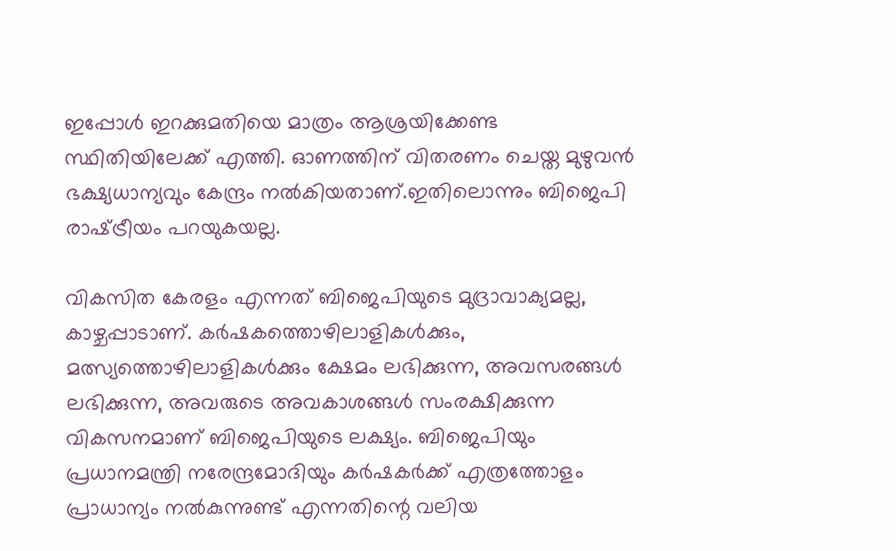ഇപ്പോൾ ഇറക്കുമതിയെ മാത്രം ആശ്രയിക്കേണ്ട സ്ഥിതിയിലേക്ക് എത്തി. ഓണത്തിന് വിതരണം ചെയ്ത മുഴുവൻ ഭക്ഷ്യധാന്യവും കേന്ദ്രം നൽകിയതാണ്.ഇതിലൊന്നും ബിജെപി രാഷ്‌ട്രീയം പറയുകയല്ല.

വികസിത കേരളം എന്നത് ബിജെപിയുടെ മുദ്രാവാക്യമല്ല, കാഴ്ചപ്പാടാണ്. കർഷകത്തൊഴിലാളികൾക്കും, മത്സ്യത്തൊഴിലാളികൾക്കും ക്ഷേമം ലഭിക്കുന്ന, അവസരങ്ങൾ ലഭിക്കുന്ന, അവരുടെ അവകാശങ്ങൾ സംരക്ഷിക്കുന്ന വികസനമാണ് ബിജെപിയുടെ ലക്ഷ്യം. ബിജെപിയും പ്രധാനമന്ത്രി നരേന്ദ്രമോദിയും കർഷകർക്ക് എത്രത്തോളം പ്രാധാന്യം നൽകുന്നുണ്ട് എന്നതിന്റെ വലിയ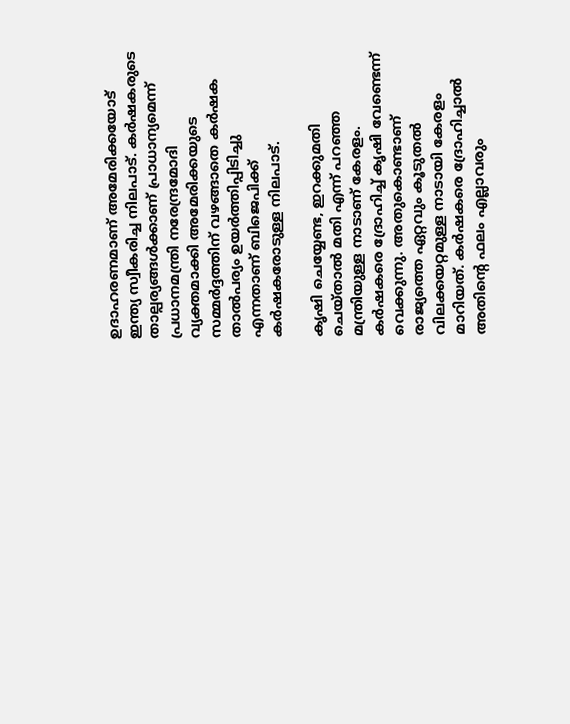ഉദാഹരണമാണ് അമേരിക്കയോട് ഇന്ത്യ സ്വീകരിച്ച നിലപാട്. കർഷകരുടെ താല്പര്യങ്ങൾക്കാണ് പ്രാധാന്യമെന്ന് പ്രധാനമന്ത്രി നരേന്ദ്രമോദി വ്യക്തമാക്കി അമേരിക്കയുടെ സമ്മർദ്ദത്തിന് വഴങ്ങാതെ കർഷക താൽപര്യം ഉയർത്തിപ്പിടിച്ചു എന്നതാണ് ബിജെപിക്ക് കർഷകരോടുള്ള നിലപാട്.

കൃഷി ചെയ്യേണ്ട, ഇറക്കുമതി ചെയ്താൽ മതി എന്ന് പറഞ്ഞ മന്ത്രിയുള്ള നാടാണ് കേരളം. കർഷകരെ ദ്രോഹിച്ച് കൃഷി വേണ്ടെന്ന് വെക്കുന്നു. അതുകൊണ്ടാണ് രാജ്യത്തെ ഏറ്റവും കൂടുതൽ വിലക്കയറ്റമുള്ള നാടായി കേരളം മാറിയത്. കർഷകരെ ദ്രോഹിച്ചാൽ അതിന്റെ ഫലം എല്ലാവരും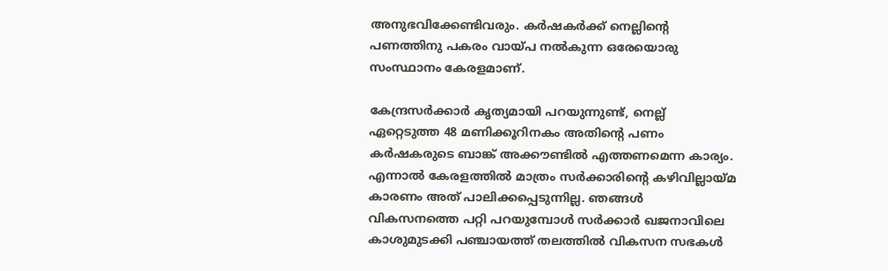അനുഭവിക്കേണ്ടിവരും. കർഷകർക്ക് നെല്ലിന്റെ പണത്തിനു പകരം വായ്‌പ നൽകുന്ന ഒരേയൊരു സംസ്ഥാനം കേരളമാണ്.

കേന്ദ്രസർക്കാർ കൃത്യമായി പറയുന്നുണ്ട്, നെല്ല് ഏറ്റെടുത്ത 48 മണിക്കൂറിനകം അതിന്റെ പണം കർഷകരുടെ ബാങ്ക് അക്കൗണ്ടിൽ എത്തണമെന്ന കാര്യം. എന്നാൽ കേരളത്തിൽ മാത്രം സർക്കാരിന്റെ കഴിവില്ലായ്‌മ കാരണം അത് പാലിക്കപ്പെടുന്നില്ല. ഞങ്ങൾ വികസനത്തെ പറ്റി പറയുമ്പോൾ സർക്കാർ ഖജനാവിലെ കാശുമുടക്കി പഞ്ചായത്ത് തലത്തിൽ വികസന സഭകൾ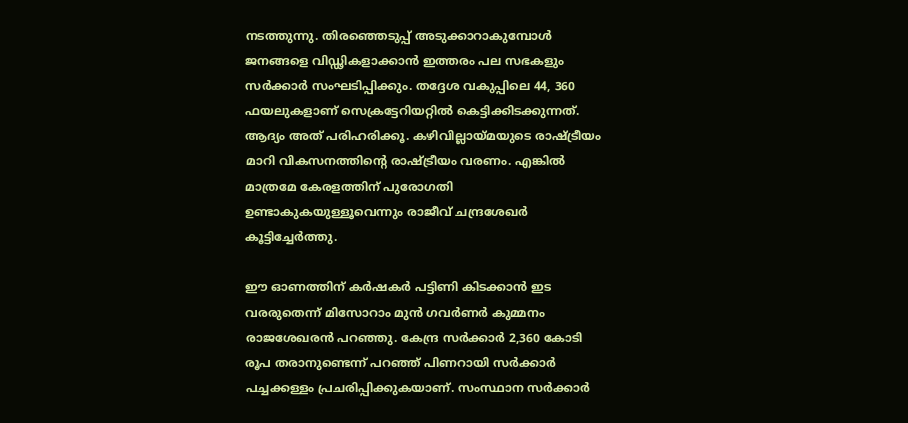നടത്തുന്നു. തിരഞ്ഞെടുപ്പ് അടുക്കാറാകുമ്പോൾ ജനങ്ങളെ വിഡ്ഢികളാക്കാൻ ഇത്തരം പല സഭകളും സർക്കാർ സംഘടിപ്പിക്കും. തദ്ദേശ വകുപ്പിലെ 44, 360 ഫയലുകളാണ് സെക്രട്ടേറിയറ്റിൽ കെട്ടിക്കിടക്കുന്നത്. ആദ്യം അത് പരിഹരിക്കൂ. കഴിവില്ലായ്‌മയുടെ രാഷ്‌ട്രീയം മാറി വികസനത്തിന്റെ രാഷ്‌ട്രീയം വരണം. എങ്കിൽ മാത്രമേ കേരളത്തിന് പുരോഗതി ഉണ്ടാകുകയുള്ളൂവെന്നും രാജീവ് ചന്ദ്രശേഖർ കൂട്ടിച്ചേർത്തു.

ഈ ഓണത്തിന് കർഷകർ പട്ടിണി കിടക്കാൻ ഇട വരരുതെന്ന് മിസോറാം മുൻ ഗവർണർ കുമ്മനം രാജശേഖരൻ പറഞ്ഞു. കേന്ദ്ര സർക്കാർ 2,360 കോടി രൂപ തരാനുണ്ടെന്ന് പറഞ്ഞ് പിണറായി സർക്കാർ പച്ചക്കള്ളം പ്രചരിപ്പിക്കുകയാണ്. സംസ്ഥാന സർക്കാർ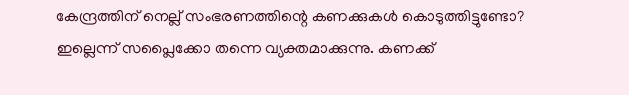കേന്ദ്രത്തിന് നെല്ല് സംഭരണത്തിന്റെ കണക്കുകൾ കൊടുത്തിട്ടുണ്ടോ? ഇല്ലെന്ന് സപ്ലൈക്കോ തന്നെ വ്യക്തമാക്കുന്നു. കണക്ക്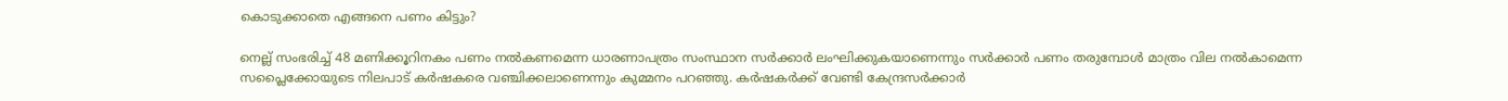കൊടുക്കാതെ എങ്ങനെ പണം കിട്ടും?

നെല്ല് സംഭരിച്ച് 48 മണിക്കൂറിനകം പണം നൽകണമെന്ന ധാരണാപത്രം സംസ്ഥാന സർക്കാർ ലംഘിക്കുകയാണെന്നും സർക്കാർ പണം തരുമ്പോൾ മാത്രം വില നൽകാമെന്ന സപ്ലൈക്കോയുടെ നിലപാട് കർഷകരെ വഞ്ചിക്കലാണെന്നും കുമ്മനം പറഞ്ഞു. കർഷകർക്ക് വേണ്ടി കേന്ദ്രസർക്കാർ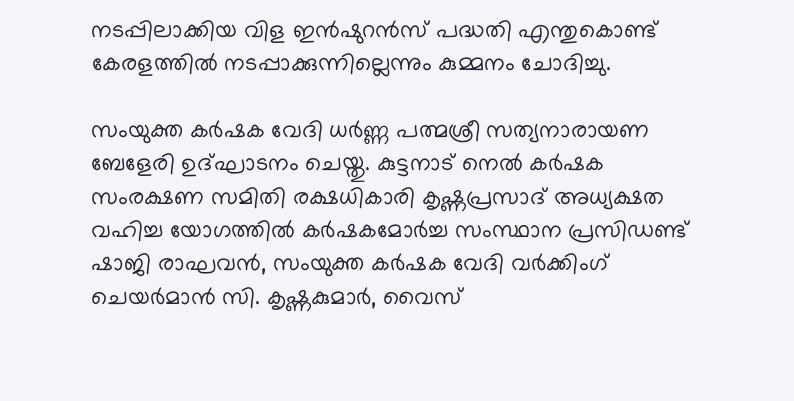നടപ്പിലാക്കിയ വിള ഇൻഷുറൻസ് പദ്ധതി എന്തുകൊണ്ട് കേരളത്തിൽ നടപ്പാക്കുന്നില്ലെന്നും കുമ്മനം ചോദിച്ചു.

സംയുക്ത കർഷക വേദി ധർണ്ണ പത്മശ്രീ സത്യനാരായണ ബേളേരി ഉദ്ഘാടനം ചെയ്തു. കുട്ടനാട് നെൽ കർഷക സംരക്ഷണ സമിതി രക്ഷധികാരി കൃഷ്ണപ്രസാദ് അധ്യക്ഷത വഹിച്ച യോഗത്തിൽ കർഷകമോർച്ച സംസ്ഥാന പ്രസിഡണ്ട് ഷാജി രാഘവൻ, സംയുക്ത കർഷക വേദി വർക്കിംഗ് ചെയർമാൻ സി. കൃഷ്ണകുമാർ, വൈസ്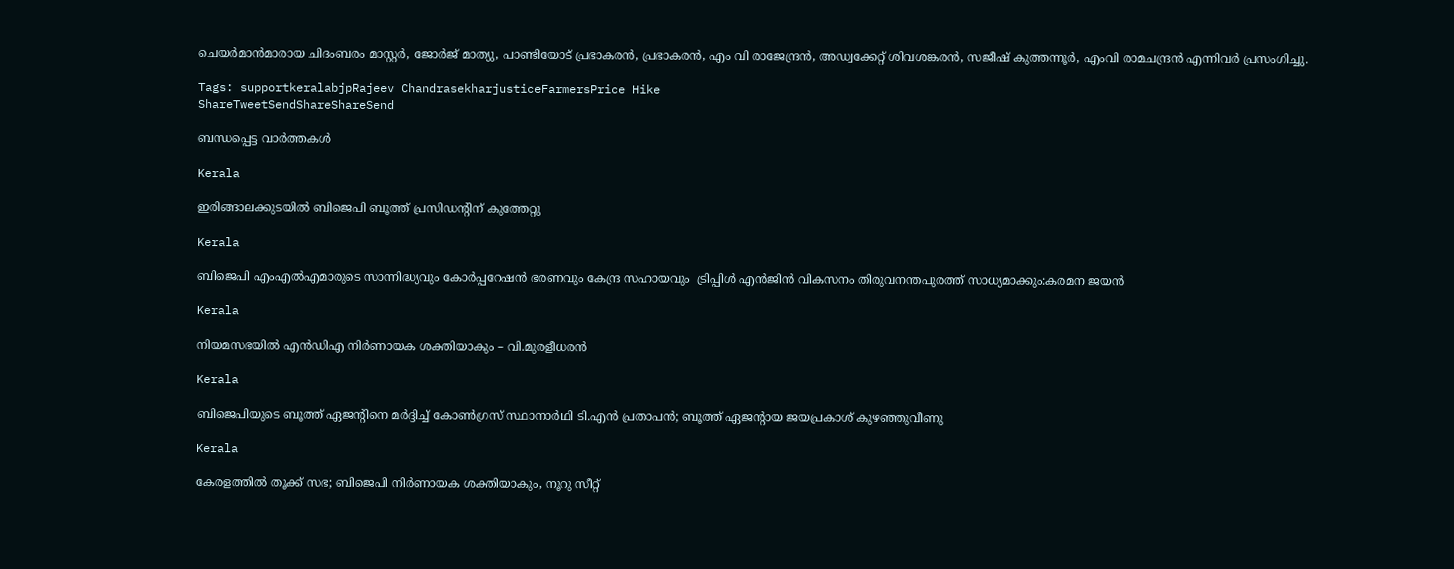ചെയർമാൻമാരായ ചിദംബരം മാസ്റ്റർ, ജോർജ് മാത്യു, പാണ്ടിയോട് പ്രഭാകരൻ, പ്രഭാകരൻ, എം വി രാജേന്ദ്രൻ, അഡ്വക്കേറ്റ് ശിവശങ്കരൻ, സജീഷ് കുത്തന്നൂർ, എംവി രാമചന്ദ്രൻ എന്നിവർ പ്രസംഗിച്ചു.

Tags: supportkeralabjpRajeev ChandrasekharjusticeFarmersPrice Hike
ShareTweetSendShareShareSend

ബന്ധപ്പെട്ട വാര്‍ത്തകള്‍

Kerala

ഇരിങ്ങാലക്കുടയില്‍ ബിജെപി ബൂത്ത് പ്രസിഡന്റിന് കുത്തേറ്റു

Kerala

ബിജെപി എംഎല്‍എമാരുടെ സാന്നിദ്ധ്യവും കോര്‍പ്പറേഷന്‍ ഭരണവും കേന്ദ്ര സഹായവും  ട്രിപ്പിള്‍ എന്‍ജിന്‍ വികസനം തിരുവനന്തപുരത്ത് സാധ്യമാക്കും:കരമന ജയന്‍

Kerala

നിയമസഭയില്‍ എന്‍ഡിഎ നിര്‍ണായക ശക്തിയാകും – വി.മുരളീധരന്‍

Kerala

ബിജെപിയുടെ ബൂത്ത് ഏജൻ്റിനെ മർദ്ദിച്ച് കോൺഗ്രസ് സ്ഥാനാർഥി ടി.എൻ പ്രതാപൻ; ബൂത്ത് ഏജൻ്റായ ജയപ്രകാശ് കുഴഞ്ഞുവീണു

Kerala

കേരളത്തിൽ തൂക്ക് സഭ; ബിജെപി നിർണായക ശക്തിയാകും, നൂറു സീറ്റ്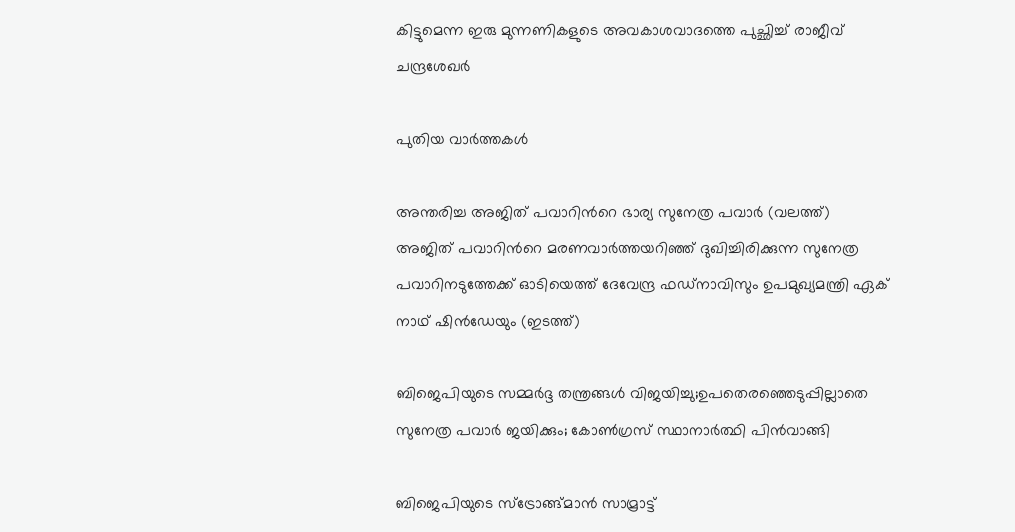കിട്ടുമെന്ന ഇരു മുന്നണികളുടെ അവകാശവാദത്തെ പുച്ഛിച്ച് രാജീവ് ചന്ദ്രശേഖർ

പുതിയ വാര്‍ത്തകള്‍

അന്തരിച്ച അജിത് പവാറിന്‍റെ ഭാര്യ സുനേത്ര പവാര്‍ (വലത്ത്) അജിത് പവാറിന്‍റെ മരണവാര്‍ത്തയറിഞ്ഞ് ദുഖിച്ചിരിക്കുന്ന സുനേത്ര പവാറിനടുത്തേക്ക് ഓടിയെത്ത് ദേവേന്ദ്ര ഫഡ്നാവിസും ഉപമുഖ്യമന്ത്രി ഏക് നാഥ് ഷിന്‍ഡേയും (ഇടത്ത്)

ബിജെപിയുടെ സമ്മര്‍ദ്ദ തന്ത്രങ്ങള്‍ വിജയിച്ചു;ഉപതെരഞ്ഞെടുപ്പില്ലാതെ സുനേത്ര പവാര്‍ ജയിക്കും; കോണ്‍ഗ്രസ് സ്ഥാനാര്‍ത്ഥി പിന്‍വാങ്ങി

ബിജെപിയുടെ സ്ട്രോങ്ങ്മാന്‍ സാമ്രാട്ട്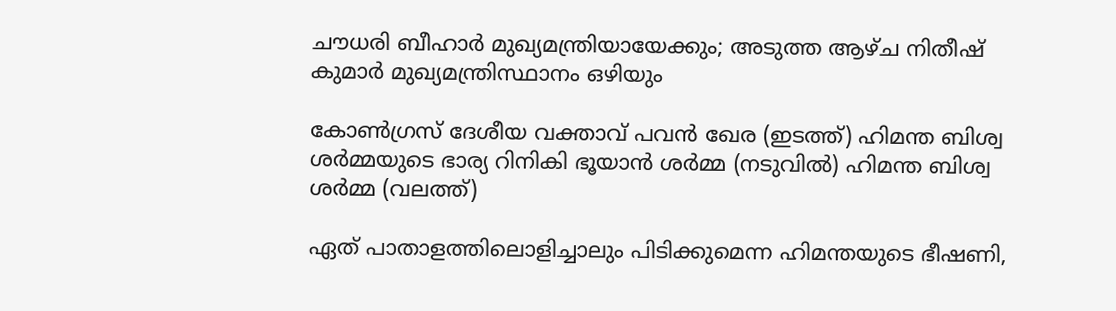ചൗധരി ബീഹാര്‍ മുഖ്യമന്ത്രിയായേക്കും; അടുത്ത ആഴ്ച നിതീഷ് കുമാര്‍ മുഖ്യമന്ത്രിസ്ഥാനം ഒഴിയും

കോണ്‍ഗ്രസ് ദേശീയ വക്താവ് പവന്‍ ഖേര (ഇടത്ത്) ഹിമന്ത ബിശ്വ ശര്‍മ്മയുടെ ഭാര്യ റിനികി ഭൂയാന്‍ ശര്‍മ്മ (നടുവില്‍) ഹിമന്ത ബിശ്വ ശര്‍മ്മ (വലത്ത്)

ഏത് പാതാളത്തിലൊളിച്ചാലും പിടിക്കുമെന്ന ഹിമന്തയുടെ ഭീഷണി,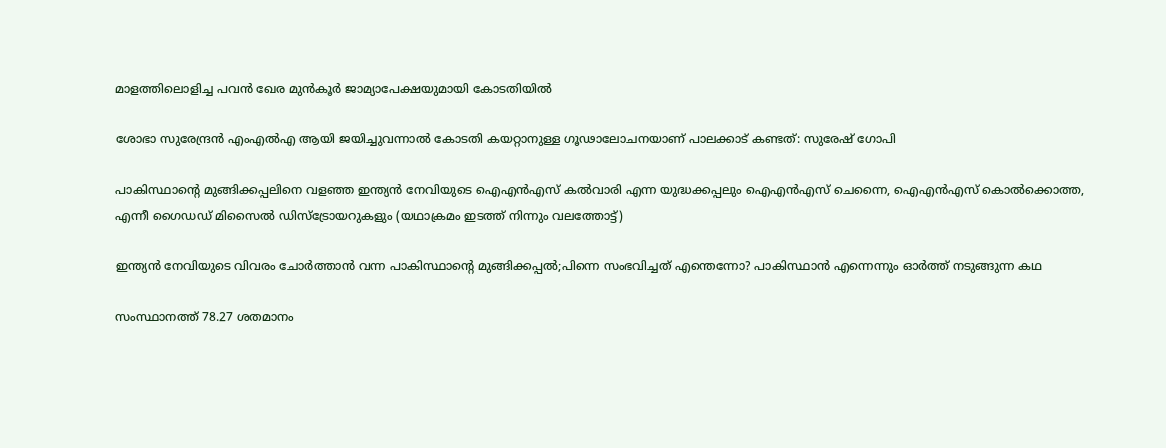മാളത്തിലൊളിച്ച പവന്‍ ഖേര മുന്‍കൂര്‍ ജാമ്യാപേക്ഷയുമായി കോടതിയില്‍

ശോഭാ സുരേന്ദ്രന്‍ എംഎല്‍എ ആയി ജയിച്ചുവന്നാല്‍ കോടതി കയറ്റാനുള്ള ഗൂഢാലോചനയാണ് പാലക്കാട് കണ്ടത്: സുരേഷ് ഗോപി

പാകിസ്ഥാന്‍റെ മുങ്ങിക്കപ്പലിനെ വളഞ്ഞ ഇന്ത്യന്‍ നേവിയുടെ ഐഎന്‍എസ് കല്‍വാരി എന്ന യുദ്ധക്കപ്പലും ഐഎന്‍എസ് ചെന്നൈ, ഐഎന്‍എസ് കൊല്‍ക്കൊത്ത, എന്നീ ഗൈഡഡ് മിസൈല്‍ ഡിസ്ട്രോയറുകളും (യഥാക്രമം ഇടത്ത് നിന്നും വലത്തോട്ട്)

ഇന്ത്യന്‍ നേവിയുടെ വിവരം ചോര്‍ത്താന്‍ വന്ന പാകിസ്ഥാന്റെ മുങ്ങിക്കപ്പല്‍;പിന്നെ സംഭവിച്ചത് എന്തെന്നോ? പാകിസ്ഥാന്‍ എന്നെന്നും ഓര്‍ത്ത് നടുങ്ങുന്ന കഥ

സംസ്ഥാനത്ത് 78.27 ശതമാനം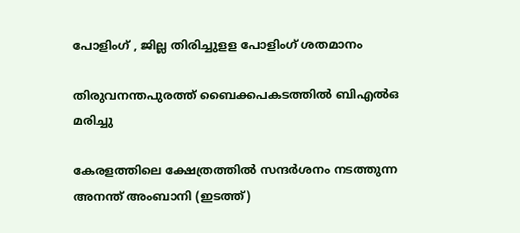പോളിംഗ് , ജില്ല തിരിച്ചുളള പോളിംഗ് ശതമാനം

തിരുവനന്തപുരത്ത് ബൈക്കപകടത്തില്‍ ബിഎല്‍ഒ മരിച്ചു

കേരളത്തിലെ ക്ഷേത്രത്തില്‍ സന്ദര്‍ശനം നടത്തുന്ന അനന്ത് അംബാനി (ഇടത്ത്)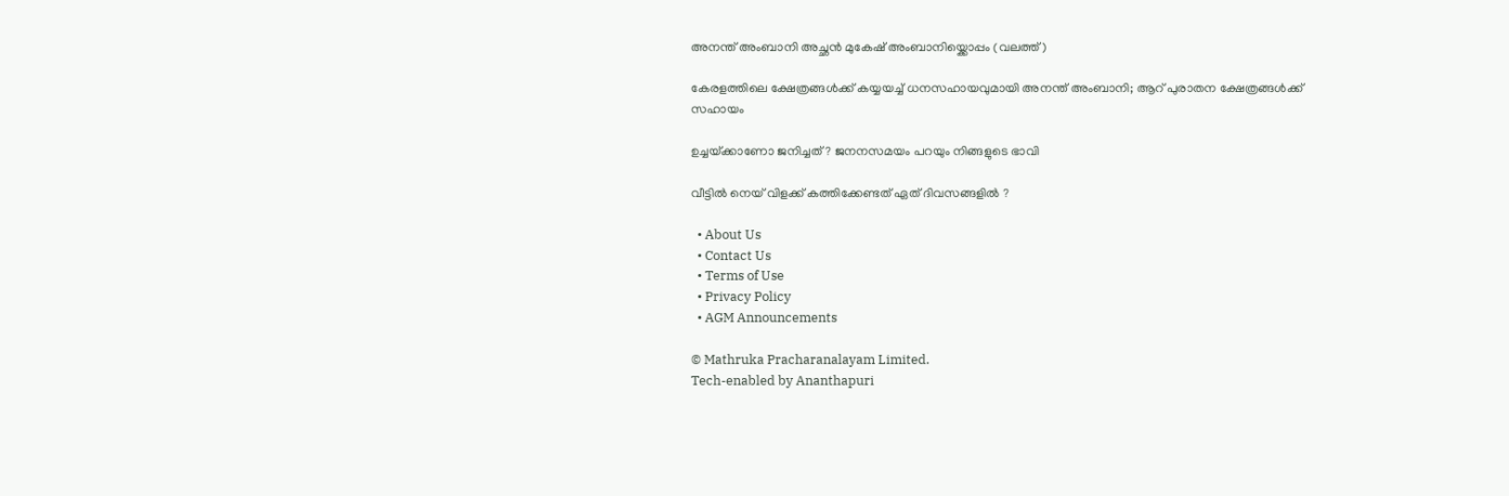അനന്ത് അംബാനി അച്ഛന്‍ മുകേഷ് അംബാനിയ്ക്കൊപ്പം (വലത്ത്)

കേരളത്തിലെ ക്ഷേത്രങ്ങള്‍ക്ക് കയ്യയച്ച് ധനസഹായവുമായി അനന്ത് അംബാനി; ആറ് പുരാതന ക്ഷേത്രങ്ങൾക്ക് സഹായം

ഉച്ചയ്‌ക്കാണോ ജനിച്ചത് ? ജനനസമയം പറയും നിങ്ങളുടെ ഭാവി

വീട്ടിൽ നെയ് വിളക്ക് കത്തിക്കേണ്ടത് ഏത് ദിവസങ്ങളിൽ ?

  • About Us
  • Contact Us
  • Terms of Use
  • Privacy Policy
  • AGM Announcements

© Mathruka Pracharanalayam Limited.
Tech-enabled by Ananthapuri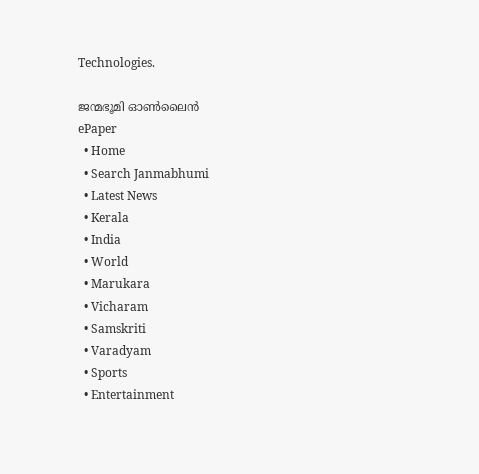Technologies.

ജന്മഭൂമി ഓണ്‍ലൈന്‍
ePaper
  • Home
  • Search Janmabhumi
  • Latest News
  • Kerala
  • India
  • World
  • Marukara
  • Vicharam
  • Samskriti
  • Varadyam
  • Sports
  • Entertainment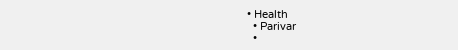• Health
  • Parivar
  •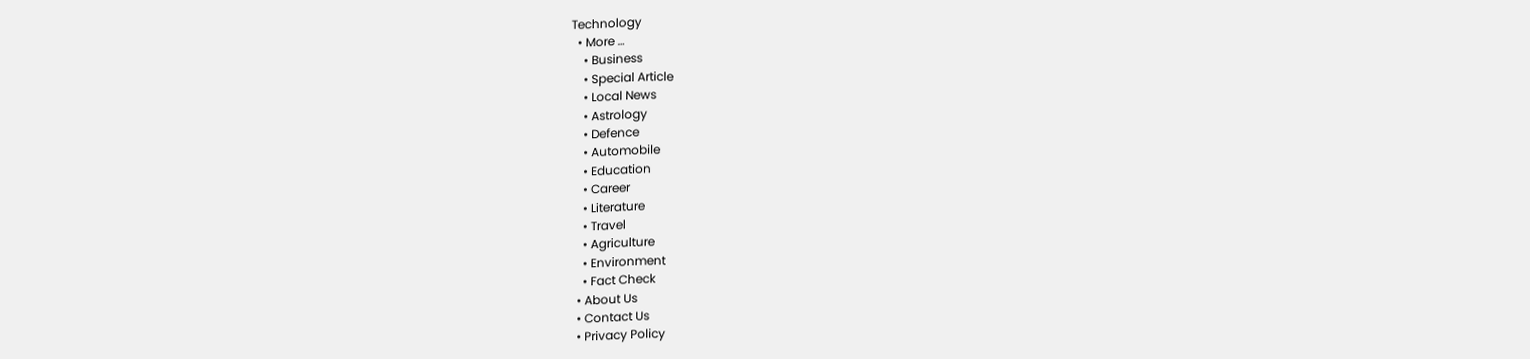Technology
  • More …
    • Business
    • Special Article
    • Local News
    • Astrology
    • Defence
    • Automobile
    • Education
    • Career
    • Literature
    • Travel
    • Agriculture
    • Environment
    • Fact Check
  • About Us
  • Contact Us
  • Privacy Policy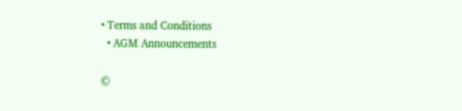• Terms and Conditions
  • AGM Announcements

©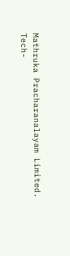Mathruka Pracharanalayam Limited.
Tech-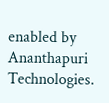enabled by Ananthapuri Technologies.